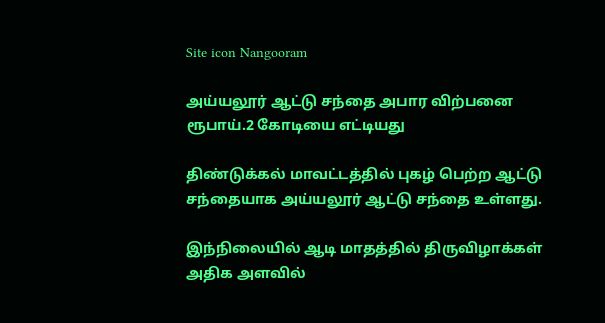Site icon Nangooram

அய்யலூர் ஆட்டு சந்தை அபார விற்பனை ரூபாய்.2 கோடியை எட்டியது

திண்டுக்கல் மாவட்டத்தில் புகழ் பெற்ற ஆட்டு சந்தையாக அய்யலூர் ஆட்டு சந்தை உள்ளது.

இந்நிலையில் ஆடி மாதத்தில் திருவிழாக்கள் அதிக அளவில்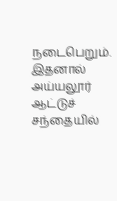நடைபெறும். இதனால் அய்யலூர் ஆட்டுச் சந்தையில்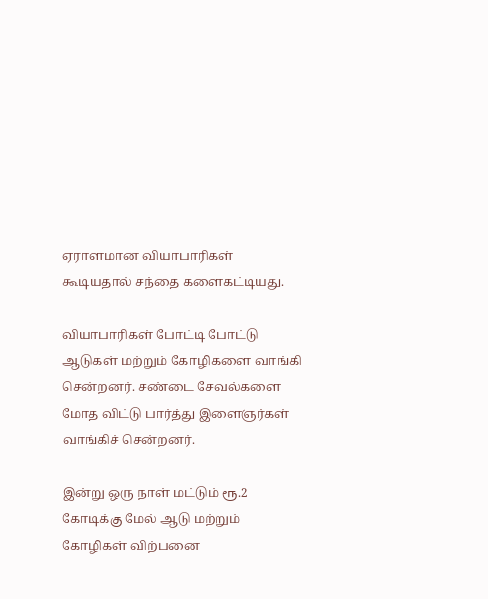ஏராளமான வியாபாரிகள் கூடியதால் சந்தை களைகட்டியது.

வியாபாரிகள் போட்டி போட்டு ஆடுகள் மற்றும் கோழிகளை வாங்கி சென்றனர். சண்டை சேவல்களை மோத விட்டு பார்த்து இளைஞர்கள் வாங்கிச் சென்றனர்.

இன்று ஒரு நாள் மட்டும் ரூ.2 கோடிக்கு மேல் ஆடு மற்றும் கோழிகள் விற்பனை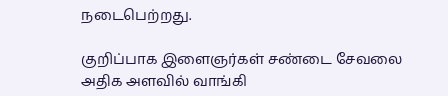நடைபெற்றது.

குறிப்பாக இளைஞர்கள் சண்டை சேவலை அதிக அளவில் வாங்கி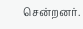சென்றனர்.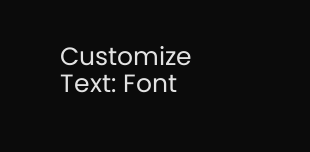Customize Text: Font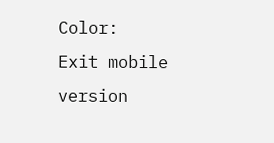Color:
Exit mobile version